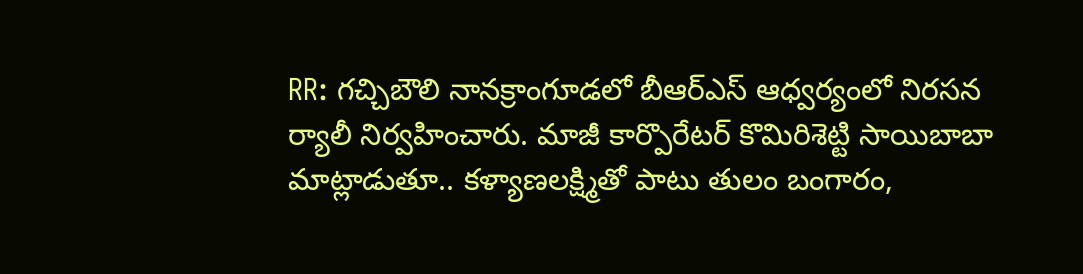RR: గచ్చిబౌలి నానక్రాంగూడలో బీఆర్ఎస్ ఆధ్వర్యంలో నిరసన ర్యాలీ నిర్వహించారు. మాజీ కార్పొరేటర్ కొమిరిశెట్టి సాయిబాబా మాట్లాడుతూ.. కళ్యాణలక్ష్మితో పాటు తులం బంగారం,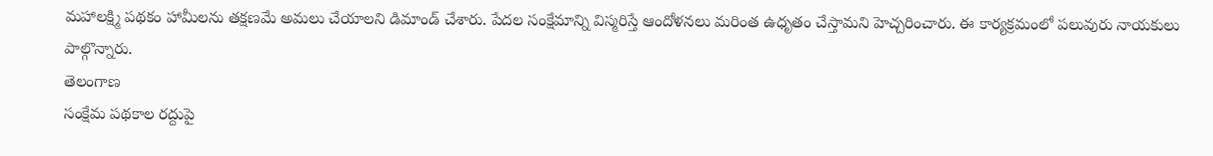మహాలక్ష్మి పథకం హామీలను తక్షణమే అమలు చేయాలని డిమాండ్ చేశారు. పేదల సంక్షేమాన్ని విస్మరిస్తే ఆందోళనలు మరింత ఉధృతం చేస్తామని హెచ్చరించారు. ఈ కార్యక్రమంలో పలువురు నాయకులు పాల్గొన్నారు.
తెలంగాణ
సంక్షేమ పథకాల రద్దుపై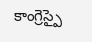కాంగ్రెస్పై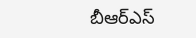బీఆర్ఎస్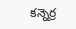కన్నెర్ర